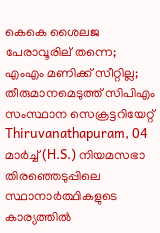കെകെ ശൈലജ പേരാവൂരില് തന്നെ; എംഎം മണിക്ക് സീറ്റില്ല; തീരുമാനമെടുത്ത് സിപിഎം സംസ്ഥാന സെക്രട്ടറിയേറ്റ്
Thiruvanathapuram, 04 മാര്‍ച്ച് (H.S.) നിയമസഭാ തിരഞ്ഞെടുപ്പിലെ സ്ഥാനാര്‍ത്ഥികളുടെ കാര്യത്തില്‍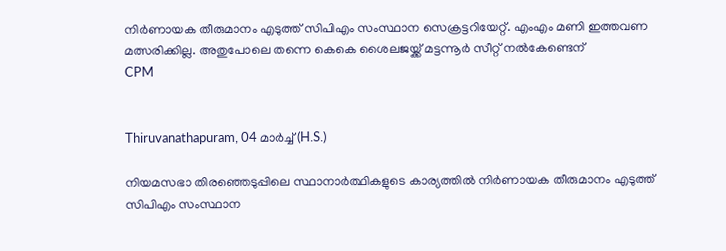നിര്‍ണായക തീരുമാനം എടുത്ത് സിപിഎം സംസ്ഥാന സെക്രട്ടറിയേറ്റ്. എംഎം മണി ഇത്തവണ മത്സരിക്കില്ല. അതുപോലെ തന്നെ കെകെ ശൈലജയ്ക്ക് മട്ടന്നൂര്‍ സീറ്റ് നല്‍കേണ്ടെന്
CPM


Thiruvanathapuram, 04 മാര്‍ച്ച് (H.S.)

നിയമസഭാ തിരഞ്ഞെടുപ്പിലെ സ്ഥാനാര്‍ത്ഥികളുടെ കാര്യത്തില്‍ നിര്‍ണായക തീരുമാനം എടുത്ത് സിപിഎം സംസ്ഥാന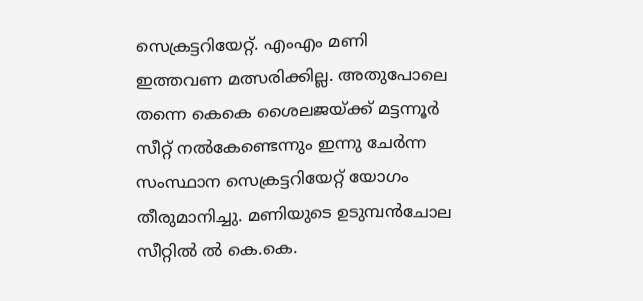സെക്രട്ടറിയേറ്റ്. എംഎം മണി ഇത്തവണ മത്സരിക്കില്ല. അതുപോലെ തന്നെ കെകെ ശൈലജയ്ക്ക് മട്ടന്നൂര്‍ സീറ്റ് നല്‍കേണ്ടെന്നും ഇന്നു ചേര്‍ന്ന സംസ്ഥാന സെക്രട്ടറിയേറ്റ് യോഗം തീരുമാനിച്ചു. മണിയുടെ ഉടുമ്പന്‍ചോല സീറ്റില്‍ ല്‍ കെ.കെ.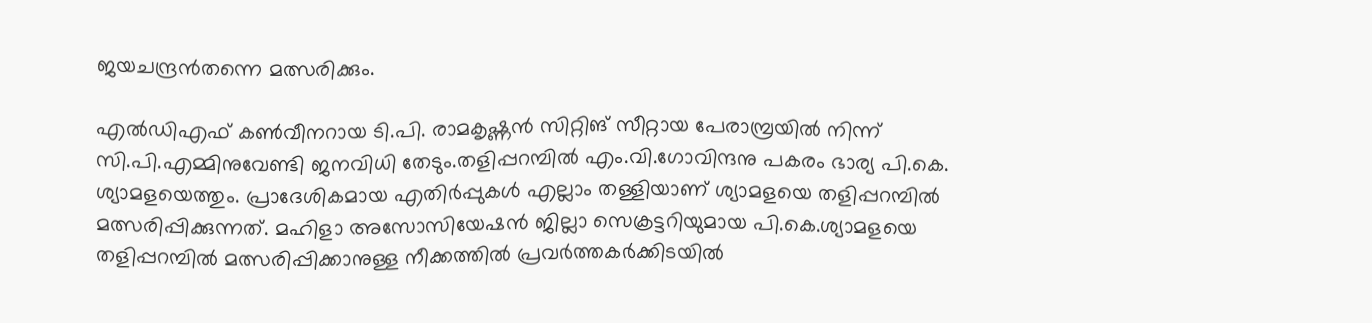ജയചന്ദ്രന്‍തന്നെ മത്സരിക്കും.

എല്‍ഡിഎഫ് കണ്‍വീനറായ ടി.പി. രാമകൃഷ്ണന്‍ സിറ്റിങ് സീറ്റായ പേരാമ്പ്രയില്‍ നിന്ന് സി.പി.എമ്മിനുവേണ്ടി ജനവിധി തേടും.തളിപ്പറമ്പില്‍ എം.വി.ഗോവിന്ദനു പകരം ഭാര്യ പി.കെ. ശ്യാമളയെത്തും. പ്രാദേശികമായ എതിര്‍പ്പുകള്‍ എല്ലാം തള്ളിയാണ് ശ്യാമളയെ തളിപ്പറമ്പില്‍ മത്സരിപ്പിക്കുന്നത്. മഹിളാ അസോസിയേഷന്‍ ജില്ലാ സെക്രട്ടറിയുമായ പി.കെ.ശ്യാമളയെ തളിപ്പറമ്പില്‍ മത്സരിപ്പിക്കാനുള്ള നീക്കത്തില്‍ പ്രവര്‍ത്തകര്‍ക്കിടയില്‍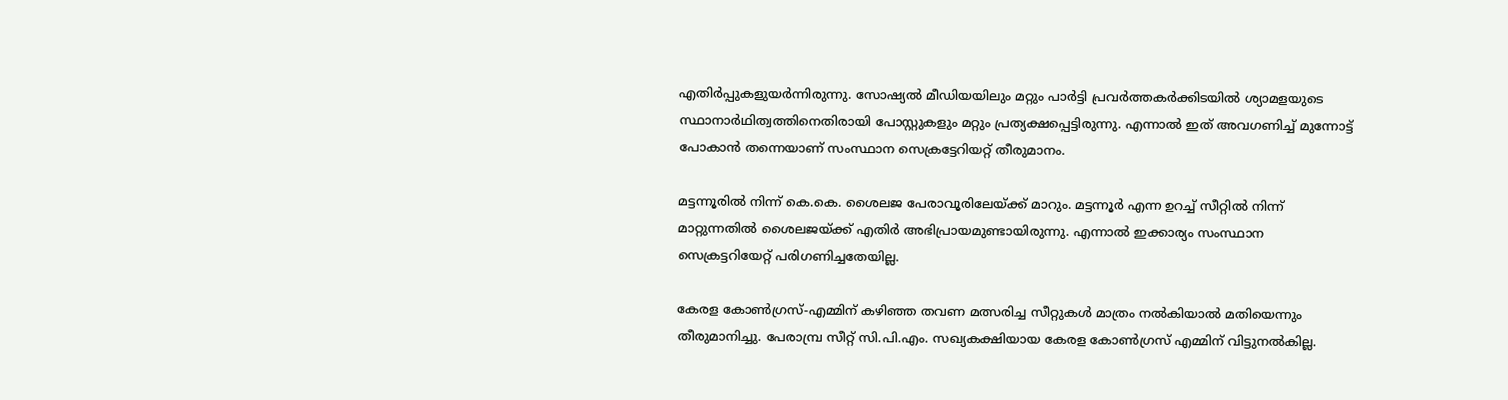എതിര്‍പ്പുകളുയര്‍ന്നിരുന്നു. സോഷ്യല്‍ മീഡിയയിലും മറ്റും പാര്‍ട്ടി പ്രവര്‍ത്തകര്‍ക്കിടയില്‍ ശ്യാമളയുടെ സ്ഥാനാര്‍ഥിത്വത്തിനെതിരായി പോസ്റ്റുകളും മറ്റും പ്രത്യക്ഷപ്പെട്ടിരുന്നു. എന്നാല്‍ ഇത് അവഗണിച്ച് മുന്നോട്ട് പോകാന്‍ തന്നെയാണ് സംസ്ഥാന സെക്രട്ടേറിയറ്റ് തീരുമാനം.

മട്ടന്നൂരില്‍ നിന്ന് കെ.കെ. ശൈലജ പേരാവൂരിലേയ്ക്ക് മാറും. മട്ടന്നൂര്‍ എന്ന ഉറച്ച് സീറ്റില്‍ നിന്ന് മാറ്റുന്നതില്‍ ശൈലജയ്ക്ക് എതിര്‍ അഭിപ്രായമുണ്ടായിരുന്നു. എന്നാല്‍ ഇക്കാര്യം സംസ്ഥാന സെക്രട്ടറിയേറ്റ് പരിഗണിച്ചതേയില്ല.

കേരള കോണ്‍ഗ്രസ്-എമ്മിന് കഴിഞ്ഞ തവണ മത്സരിച്ച സീറ്റുകള്‍ മാത്രം നല്‍കിയാല്‍ മതിയെന്നും തീരുമാനിച്ചു. പേരാമ്പ്ര സീറ്റ് സി.പി.എം. സഖ്യകക്ഷിയായ കേരള കോണ്‍ഗ്രസ് എമ്മിന് വിട്ടുനല്‍കില്ല.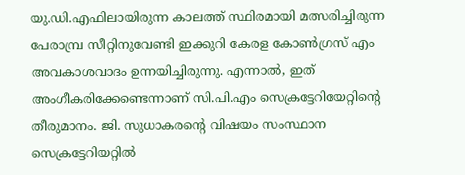യു.ഡി.എഫിലായിരുന്ന കാലത്ത് സ്ഥിരമായി മത്സരിച്ചിരുന്ന പേരാമ്പ്ര സീറ്റിനുവേണ്ടി ഇക്കുറി കേരള കോണ്‍ഗ്രസ് എം അവകാശവാദം ഉന്നയിച്ചിരുന്നു. എന്നാല്‍, ഇത് അംഗീകരിക്കേണ്ടെന്നാണ് സി.പി.എം സെക്രട്ടേറിയേറ്റിന്റെ തീരുമാനം. ജി. സുധാകരന്റെ വിഷയം സംസ്ഥാന സെക്രട്ടേറിയറ്റില്‍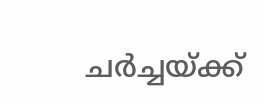ചര്‍ച്ചയ്ക്ക്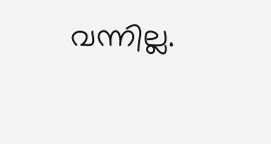വന്നില്ല.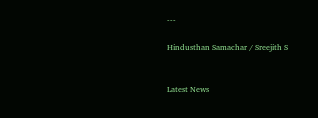---

Hindusthan Samachar / Sreejith S


Latest News